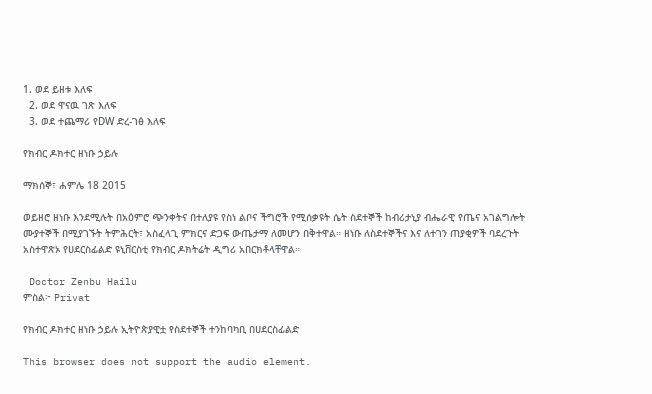1. ወደ ይዘቱ እለፍ
  2. ወደ ዋናዉ ገጽ እለፍ
  3. ወደ ተጨማሪ የDW ድረ-ገፅ እለፍ

የክብር ዶክተር ዘነቡ ኃይሉ

ማክሰኞ፣ ሐምሌ 18 2015

ወይዘሮ ዘነቡ እንደሚሉት በአዕምሮ ጭንቀትና በተለያዩ የስነ ልቦና ችግሮች የሚሰቃዩት ሴት ስደተኞች ከብሪታኒያ ብሔራዊ የጤና አገልግሎት ሙያተኞች በሚያገኙት ትምሕርት፣ አስፈላጊ ምክርና ድጋፍ ውጤታማ ለመሆን በቅተዋል። ዘነቡ ለስደተኞችና እና ለተገን ጠያቂዎች ባደረጉት አስተዋጽኦ የሀደርስፊልድ ዩኒቨርስቲ የክብር ዶክትሬት ዲግሪ አበርክቶላቸዋል።

 Doctor Zenbu Hailu
ምስል፦ Privat

የክብር ዶክተር ዘነቡ ኃይሉ ኢትዮጵያዊቷ የስደተኞች ተንከባካቢ በሀደርስፊልድ

This browser does not support the audio element.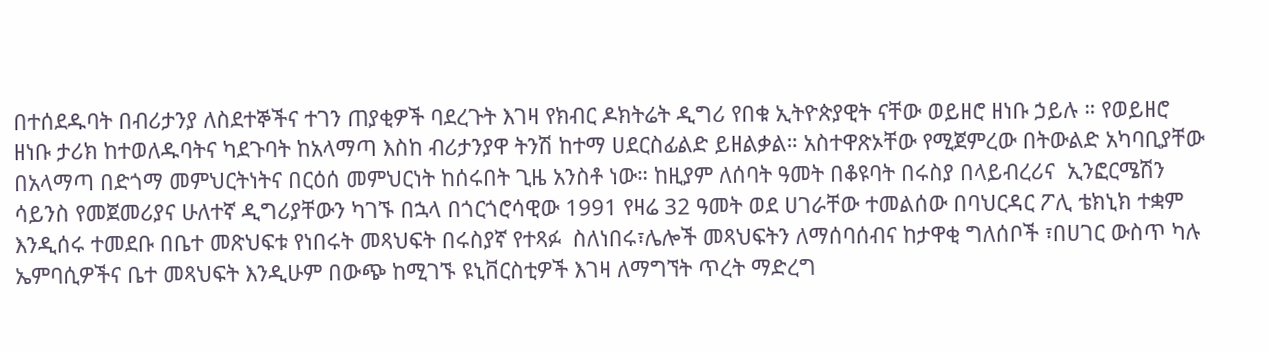በተሰደዱባት በብሪታንያ ለስደተኞችና ተገን ጠያቂዎች ባደረጉት እገዛ የክብር ዶክትሬት ዲግሪ የበቁ ኢትዮጵያዊት ናቸው ወይዘሮ ዘነቡ ኃይሉ ። የወይዘሮ ዘነቡ ታሪክ ከተወለዱባትና ካደጉባት ከአላማጣ እስከ ብሪታንያዋ ትንሽ ከተማ ሀደርስፊልድ ይዘልቃል። አስተዋጽኦቸው የሚጀምረው በትውልድ አካባቢያቸው በአላማጣ በድጎማ መምህርትነትና በርዕሰ መምህርነት ከሰሩበት ጊዜ አንስቶ ነው። ከዚያም ለሰባት ዓመት በቆዩባት በሩስያ በላይብረሪና  ኢንፎርሜሽን ሳይንስ የመጀመሪያና ሁለተኛ ዲግሪያቸውን ካገኙ በኋላ በጎርጎሮሳዊው 1991 የዛሬ 32 ዓመት ወደ ሀገራቸው ተመልሰው በባህርዳር ፖሊ ቴክኒክ ተቋም እንዲሰሩ ተመደቡ በቤተ መጽህፍቱ የነበሩት መጻህፍት በሩስያኛ የተጻፉ  ስለነበሩ፣ሌሎች መጻህፍትን ለማሰባሰብና ከታዋቂ ግለሰቦች ፣በሀገር ውስጥ ካሉ ኤምባሲዎችና ቤተ መጻህፍት እንዲሁም በውጭ ከሚገኙ ዩኒቨርስቲዎች እገዛ ለማግኘት ጥረት ማድረግ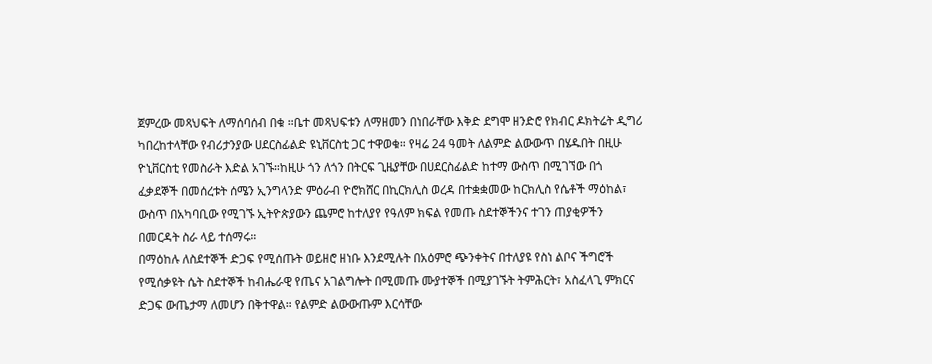ጀምረው መጻህፍት ለማሰባሰብ በቁ ።ቤተ መጻህፍቱን ለማዘመን በነበራቸው እቅድ ደግሞ ዘንድሮ የክብር ዶክትሬት ዲግሪ ካበረከተላቸው የብሪታንያው ሀደርስፊልድ ዩኒቨርስቲ ጋር ተዋወቁ። የዛሬ 24 ዓመት ለልምድ ልውውጥ በሄዱበት በዚሁ ዮኒቨርስቲ የመስራት እድል አገኙ።ከዚሁ ጎን ለጎን በትርፍ ጊዜያቸው በሀደርስፊልድ ከተማ ውስጥ በሚገኘው በጎ ፈቃደኞች በመሰረቱት ሰሜን ኢንግላንድ ምዕራብ ዮሮክሸር በኪርክሊስ ወረዳ በተቋቋመው ከርክሊስ የሴቶች ማዕከል፣ ውስጥ በአካባቢው የሚገኙ ኢትዮጵያውን ጨምሮ ከተለያየ የዓለም ክፍል የመጡ ስደተኞችንና ተገን ጠያቂዎችን በመርዳት ስራ ላይ ተሰማሩ።
በማዕከሉ ለስደተኞች ድጋፍ የሚሰጡት ወይዘሮ ዘነቡ እንደሚሉት በአዕምሮ ጭንቀትና በተለያዩ የስነ ልቦና ችግሮች የሚሰቃዩት ሴት ስደተኞች ከብሔራዊ የጤና አገልግሎት በሚመጡ ሙያተኞች በሚያገኙት ትምሕርት፣ አስፈላጊ ምክርና ድጋፍ ውጤታማ ለመሆን በቅተዋል። የልምድ ልውውጡም እርሳቸው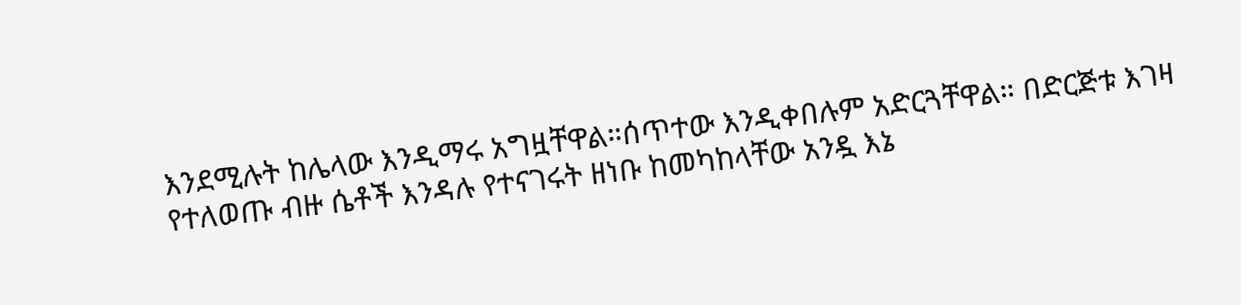እንደሚሉት ከሌላው እንዲማሩ አግዟቸዋል።ሰጥተው እንዲቀበሉም አድርጓቸዋል። በድርጅቱ እገዛ የተለወጡ ብዙ ሴቶች እንዳሉ የተናገሩት ዘነቡ ከመካከላቸው አንዷ እኔ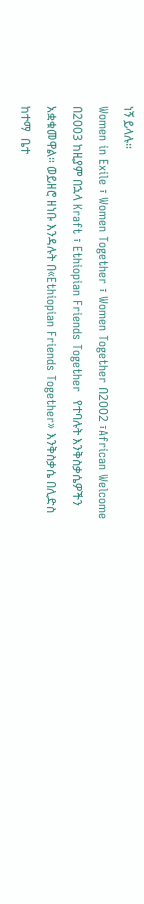ነኝ ይላሉ።
Women in Exile ፣ Women Together ፣ Women Together በ2002 ፣African Welcome በ2003 ከዚያም በኋላ Kraft ፣ Ethiopian Friends Together  የተባሉት እንቅስቃሴዎችን አቋቁመዋል። ወይዘሮ ዘነቡ እንዳሉት በ«Ethiopian Friends Together» እንቅስቃሴ በሊድስ ከተማ  ቤተ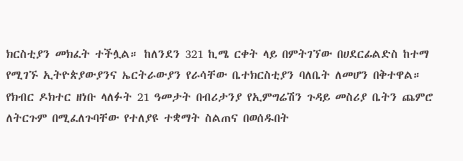ክርስቲያን መክፈት ተችሏል። ከለንደን 321 ኪሜ ርቀት ላይ በምትገኘው በሀደርፊልድስ ከተማ የሚገኙ ኢትዮጵያውያንና ኤርትራውያን የራሳቸው ቤተክርስቲያን ባለቤት ለመሆን በቅተዋል። የክብር ዶክተር ዘነቡ ላለፉት 21 ዓመታት በብሪታንያ የኢምግሬሽን ጉዳይ መስሪያ ቤትን ጨምሮ ለትርጉም በሚፈለጉባቸው የተለያዩ ተቋማት ስልጠና በወሰዱበት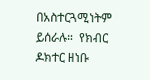በአስተርጓሚነትም ይሰራሉ።  የክብር ዶክተር ዘነቡ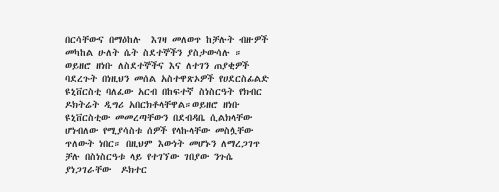በርሳቸውና በማዕከሉ  እገዛ መለወጥ ከቻሉት ብዙዎች መካከል ሁለት ሴት ስደተኞችን ያስታውሳሉ ።
ወይዘሮ ዘነቡ ለስደተኞችና እና ለተገን ጠያቂዎች ባደረጉት በነዚህን መሰል አስተዋጽኦዎች የሀደርስፊልድ ዩኒቨርስቲ ባለፈው አርብ በከፍተኛ ስነስርዓት የክብር ዶክትሬት ዲግሪ አበርክቶላቸዋል።ወይዘሮ ዘነቡ ዩኒቨርስቲው መመረጣቸውን በደብዳቤ ሲልክላቸው ሆነብለው የሚያሳስቱ ሰዎች የላኩላቸው መስሏቸው ጥለውት ነበር። በዚህም እውነት መሆኑን ለማረጋገጥ ቻሉ በስነስርዓቱ ላይ የተገኘው ገበያው ንጉሴ ያነጋገራቸው  ዶክተር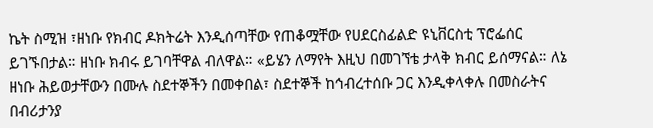ኬት ስሚዝ ፣ዘነቡ የክብር ዶክትሬት እንዲሰጣቸው የጠቆሟቸው የሀደርስፊልድ ዩኒቨርስቲ ፕሮፌሰር ይገኙበታል። ዘነቡ ክብሩ ይገባቸዋል ብለዋል። «ይሄን ለማየት እዚህ በመገኘቴ ታላቅ ክብር ይሰማናል። ለኔ ዘነቡ ሕይወታቸውን በሙሉ ስደተኞችን በመቀበል፣ ስደተኞች ከኅብረተሰቡ ጋር እንዲቀላቀሉ በመስራትና በብሪታንያ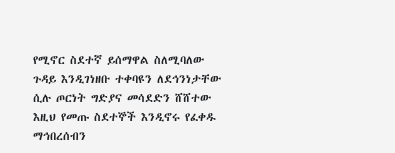የሚኖር ስደተኛ ይሰማዋል ስለሚባለው ጉዳይ እንዲገነዘቡ ተቀባዩን ለደኅንነታቸው ሲሉ ጦርነት ግድያና መሳደድን ሸሸተው እዚህ የመጡ ስደተኞች እንዲኖሩ የፈቀዱ ማኅበረሰብን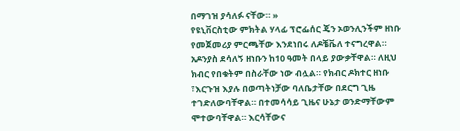በማገዝ ያሳለፉ ናቸው። »
የዩኒቨርስቲው ምክትል ሃላፊ ፕሮፌሰር ጄን ኦወንሊንችም ዘነቡ የመጀመሪያ ምርጫቸው እንደነበሩ ለዶቼቬለ ተናግረዋል። አዶንያስ ደሳለኝ ዘነቡን ከ10 ዓመት በላይ ያውቃቸዋል። ለዚህ ክብር የበቁትም በስራቸው ነው ብሏል። የክብር ዶክተር ዘነቡ ፣እርጉዝ እያሉ በወጣትነቻው ባለቤታቸው በደርግ ጊዜ ተገድለውባቸዋል። በተመሳሳይ ጊዜና ሁኔታ ወንድማቸውም ሞተውባቸዋል። እርሳቸውና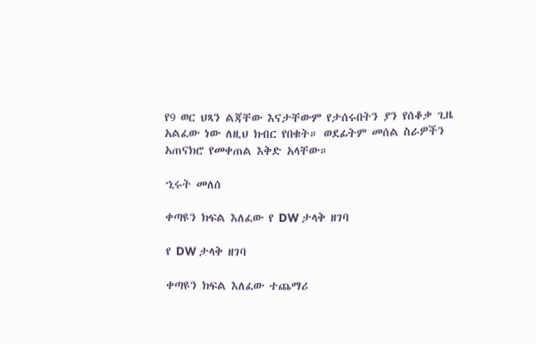የ9 ወር ህጻን ልጃቸው እናታቸውም የታሰሩበትን ያን የሰቆቃ ጊዜ አልፈው ነው ለዚህ ክብር የበቁት። ወደፊትም መሰል ስራዎችን አጠናክሮ የመቀጠል እቅድ አላቸው።

ኂሩት መለሰ

ቀጣዩን ክፍል እለፈው የ DW ታላቅ ዘገባ

የ DW ታላቅ ዘገባ

ቀጣዩን ክፍል እለፈው ተጨማሪ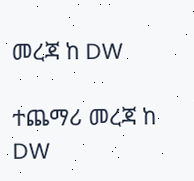መረጃ ከ DW

ተጨማሪ መረጃ ከ DW